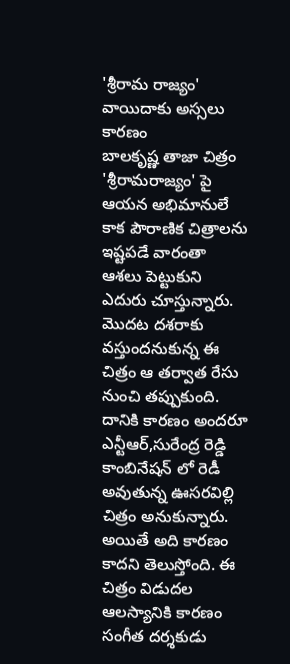'శ్రీరామ రాజ్యం' వాయిదాకు అస్సలు కారణం
బాలకృష్ణ తాజా చిత్రం 'శ్రీరామరాజ్యం' పై ఆయన అభిమానులే కాక పౌరాణిక చిత్రాలను ఇష్టపడే వారంతా ఆశలు పెట్టుకుని ఎదురు చూస్తున్నారు. మొదట దశరాకు వస్తుందనుకున్న ఈ చిత్రం ఆ తర్వాత రేసు నుంచి తప్పుకుంది. దానికి కారణం అందరూ ఎన్టీఆర్,సురేంద్ర రెడ్డి కాంబినేషన్ లో రెడీ అవుతున్న ఊసరవిల్లి చిత్రం అనుకున్నారు. అయితే అది కారణం కాదని తెలుస్తోంది. ఈ చిత్రం విడుదల ఆలస్యానికి కారణం సంగీత దర్శకుడు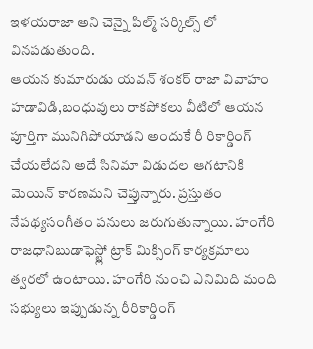ఇళయరాజా అని చెన్నై పిల్మ్ సర్కిల్స్ లో వినపడుతుంది.
ఆయన కుమారుడు యవన్ శంకర్ రాజా వివాహం హడావిడి,బంధువులు రాకపోకలు వీటిలో ఆయన పూర్తిగా మునిగిపోయాడని అందుకే రీ రికార్డింగ్ చేయలేదని అదే సినిమా విడుదల ఆగటానికి మెయిన్ కారణమని చెప్తున్నారు. ప్రస్తుతం నేపథ్యసంగీతం పనులు జరుగుతున్నాయి. హంగేరి రాజధానిబుడాఫెస్ట్లో ట్రాక్ మిక్సింగ్ కార్యక్రమాలు త్వరలో ఉంటాయి. హంగేరి నుంచి ఎనిమిది మంది సభ్యులు ఇప్పుడున్న రీరికార్డింగ్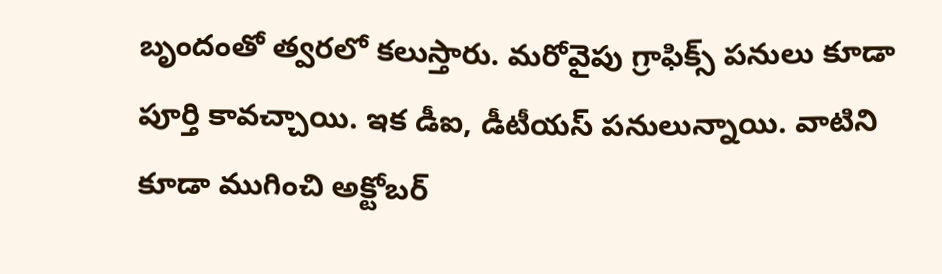బృందంతో త్వరలో కలుస్తారు. మరోవైపు గ్రాఫిక్స్ పనులు కూడా పూర్తి కావచ్చాయి. ఇక డీఐ, డీటీయస్ పనులున్నాయి. వాటిని కూడా ముగించి అక్టోబర్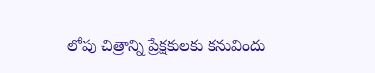లోపు చిత్రాన్ని ప్రేక్షకులకు కనువిందు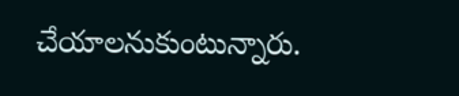చేయాలనుకుంటున్నారు.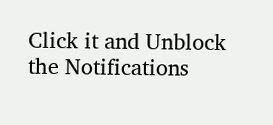Click it and Unblock the Notifications